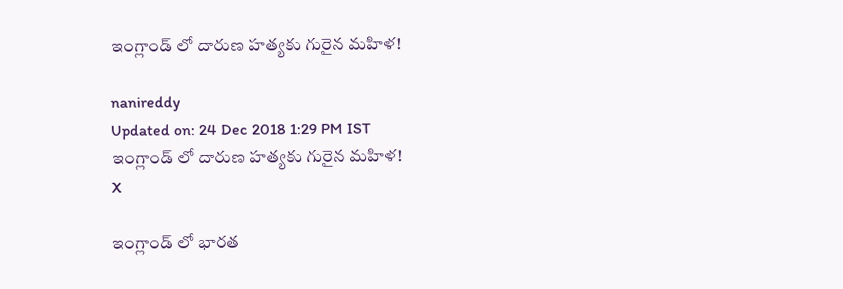ఇంగ్లాండ్ లో దారుణ హత్యకు గురైన మహిళ!

nanireddy
Updated on: 24 Dec 2018 1:29 PM IST
ఇంగ్లాండ్ లో దారుణ హత్యకు గురైన మహిళ!
X

ఇంగ్లాండ్ లో భారత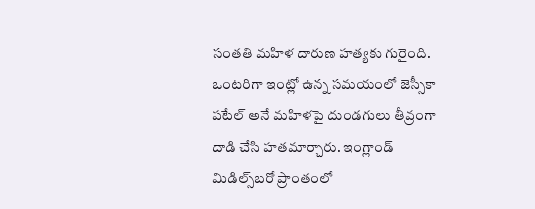సంతతి మహిళ దారుణ హత్యకు గురైంది. ఒంటరిగా ఇంట్లో ఉన్న సమయంలో జెస్సీకా పటేల్ అనే మహిళపై దుండగులు తీవ్రంగా దాడి చేసి హతమార్చారు. ఇంగ్లాండ్ మిడిల్స్‌బరో ప్రాంతంలో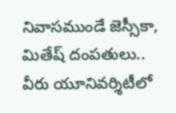నివాసముండే జెస్సీకా, మితేష్‌ దంపతులు.. వీరు యూనివర్శిటీలో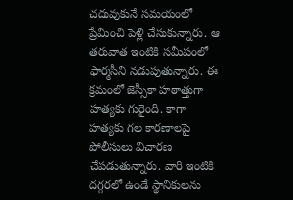చదువుకునే సమయంలో ప్రేమించి పెళ్లి చేసుకున్నారు. ఆ తరువాత ఇంటికి సమీపంలో ఫార్మసీని నడుపుతున్నారు. ఈ క్రమంలో జెస్సీకా హఠాత్తుగా హత్యకు గురైంది. కాగా హత్యకు గల కారణాలపై పోలీసులు విచారణ చేపడుతున్నారు. వారి ఇంటికి దగ్గరలో ఉండే స్థానికులను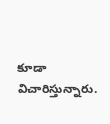కూడా విచారిస్తున్నారు.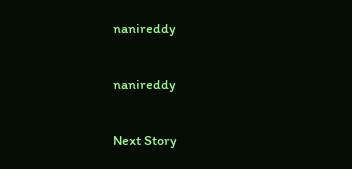nanireddy

nanireddy

Next Story